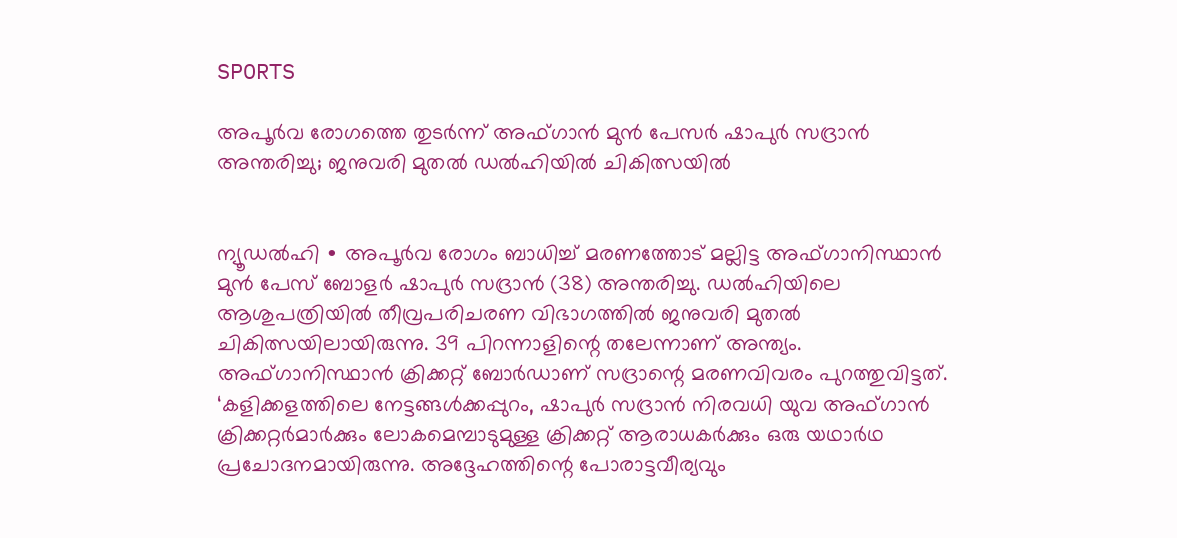SPORTS

അപൂർവ രോഗത്തെ തുടർന്ന് അഫ്ഗാന്‍ മുന്‍ പേസര്‍ ഷാപുർ സദ്രാൻ അന്തരിച്ചു; ജനുവരി മുതൽ ഡല്‍ഹിയിൽ ചികിത്സയിൽ


ന്യൂഡൽഹി ∙ അപൂർവ രോഗം ബാധിച്ച് മരണത്തോട് മല്ലിട്ട അഫ്ഗാനിസ്ഥാൻ മുൻ പേസ് ബോളർ ഷാപുർ സദ്രാൻ (38) അന്തരിച്ചു. ഡല്‍ഹിയിലെ ആശുപത്രിയിൽ തീവ്രപരിചരണ വിഭാഗത്തിൽ ജനുവരി മുതൽ ചികിത്സയിലായിരുന്നു. 39 പിറന്നാളിന്റെ തലേന്നാണ് അന്ത്യം. അഫ്ഗാനിസ്ഥാൻ ക്രിക്കറ്റ് ബോർഡാണ് സദ്രാന്റെ മരണവിവരം പുറത്തുവിട്ടത്. ‘കളിക്കളത്തിലെ നേട്ടങ്ങൾക്കപ്പുറം, ഷാപുർ സദ്രാൻ നിരവധി യുവ അഫ്ഗാൻ ക്രിക്കറ്റർമാർക്കും ലോകമെമ്പാടുമുള്ള ക്രിക്കറ്റ് ആരാധകർക്കും ഒരു യഥാർഥ പ്രചോദനമായിരുന്നു. അദ്ദേഹത്തിന്റെ പോരാട്ടവീര്യവും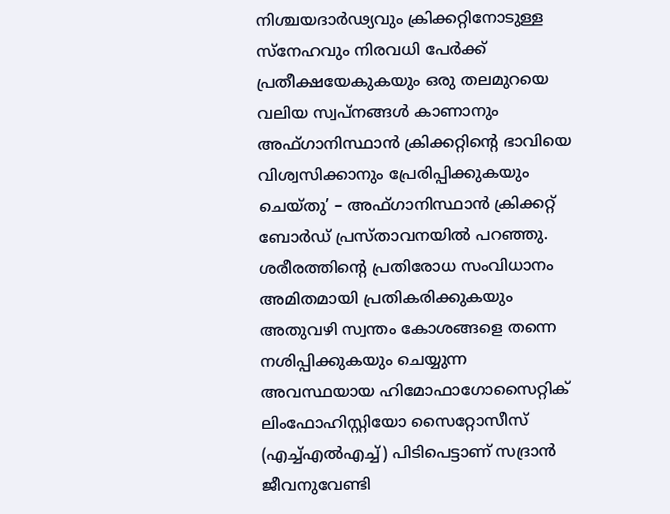നിശ്ചയദാർഢ്യവും ക്രിക്കറ്റിനോടുള്ള സ്നേഹവും നിരവധി പേർക്ക് പ്രതീക്ഷയേകുകയും ഒരു തലമുറയെ വലിയ സ്വപ്‌നങ്ങൾ കാണാനും അഫ്ഗാനിസ്ഥാൻ ക്രിക്കറ്റിന്റെ ഭാവിയെ വിശ്വസിക്കാനും പ്രേരിപ്പിക്കുകയും ചെയ്തു’ – അഫ്ഗാനിസ്ഥാൻ ക്രിക്കറ്റ് ബോർഡ് പ്രസ്താവനയിൽ പറഞ്ഞു. ശരീരത്തിന്റെ പ്രതിരോധ സംവിധാനം അമിതമായി പ്രതികരിക്കുകയും അതുവഴി സ്വന്തം കോശങ്ങളെ തന്നെ നശിപ്പിക്കുകയും ചെയ്യുന്ന അവസ്ഥയായ ഹിമോഫാഗോസൈറ്റിക് ലിംഫോഹിസ്റ്റിയോ സൈറ്റോസീസ് (എച്ച്എല്‍എച്ച്) പിടിപെട്ടാണ് സദ്രാൻ ജീവനുവേണ്ടി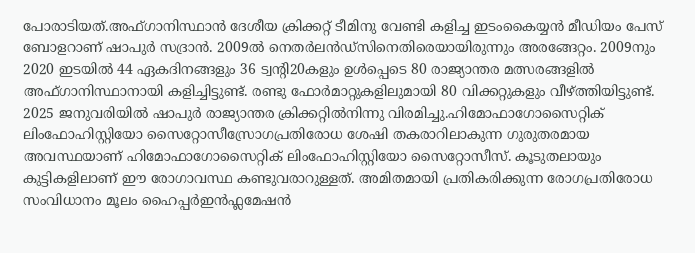പോരാടിയത്.അഫ്ഗാനിസ്ഥാൻ ദേശീയ ക്രിക്കറ്റ് ടീമിനു വേണ്ടി കളിച്ച ഇടംകൈയ്യൻ മീഡിയം പേസ് ബോളറാണ് ഷാപുർ സദ്രാൻ. 2009ൽ നെതർലൻഡ്‌സിനെതിരെയായിരുന്നും അരങ്ങേറ്റം. 2009നും 2020 ഇടയിൽ 44 ഏകദിനങ്ങളും 36 ട്വന്റി20കളും ഉള്‍പ്പെടെ 80 രാജ്യാന്തര മത്സരങ്ങളിൽ അഫ്ഗാനിസ്ഥാനായി കളിച്ചിട്ടുണ്ട്. രണ്ടു ഫോർമാറ്റുകളിലുമായി 80 വിക്കറ്റുകളും വീഴ്ത്തിയിട്ടുണ്ട്. 2025 ജനുവരിയില്‍ ഷാപുർ രാജ്യാന്തര ക്രിക്കറ്റില്‍നിന്നു വിരമിച്ചു.ഹിമോഫാഗോസൈറ്റിക് ലിംഫോഹിസ്റ്റിയോ സൈറ്റോസീസ്രോഗപ്രതിരോധ ശേഷി തകരാറിലാകുന്ന ഗുരുതരമായ അവസ്ഥയാണ് ഹിമോഫാഗോസൈറ്റിക് ലിംഫോഹിസ്റ്റിയോ സൈറ്റോസീസ്. കൂടുതലായും കുട്ടികളിലാണ് ഈ രോഗാവസ്ഥ കണ്ടുവരാറുള്ളത്. അമിതമായി പ്രതികരിക്കുന്ന രോഗപ്രതിരോധ സംവിധാനം മൂലം ഹൈപ്പർഇൻഫ്ലമേഷൻ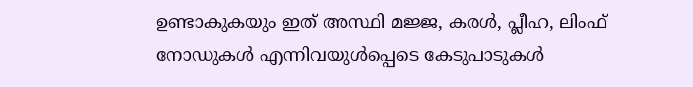ഉണ്ടാകുകയും ഇത് അസ്ഥി മജ്ജ, കരൾ, പ്ലീഹ, ലിംഫ് നോഡുകൾ എന്നിവയുൾപ്പെടെ കേടുപാടുകൾ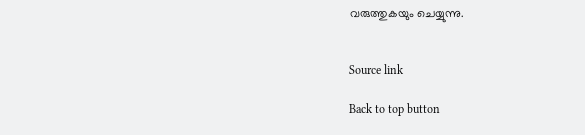വരുത്തുകയും ചെയ്യുന്നു.


Source link

Back to top button